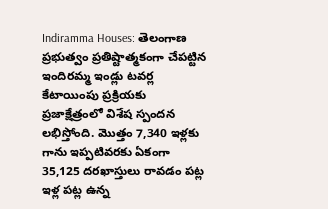Indiramma Houses: తెలంగాణ ప్రభుత్వం ప్రతిష్టాత్మకంగా చేపట్టిన ఇందిరమ్మ ఇండ్లు టవర్ల కేటాయింపు ప్రక్రియకు ప్రజాక్షేత్రంలో విశేష స్పందన లభిస్తోంది. మొత్తం 7,340 ఇళ్లకు గాను ఇప్పటివరకు ఏకంగా 35,125 దరఖాస్తులు రావడం పట్ల ఇళ్ల పట్ల ఉన్న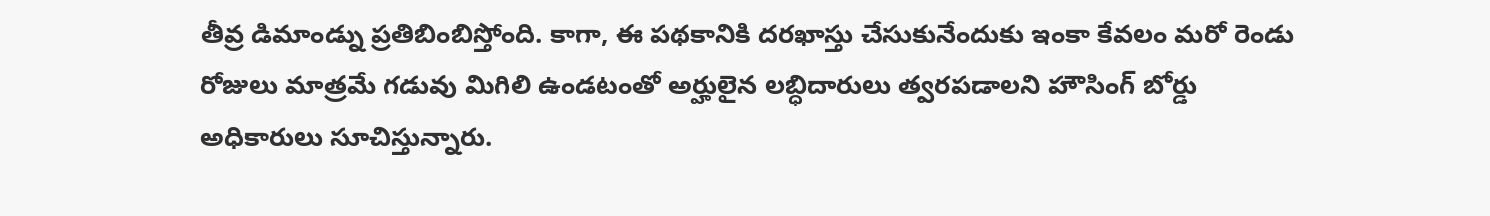తీవ్ర డిమాండ్ను ప్రతిబింబిస్తోంది. కాగా, ఈ పథకానికి దరఖాస్తు చేసుకునేందుకు ఇంకా కేవలం మరో రెండు రోజులు మాత్రమే గడువు మిగిలి ఉండటంతో అర్హులైన లబ్ధిదారులు త్వరపడాలని హౌసింగ్ బోర్డు అధికారులు సూచిస్తున్నారు.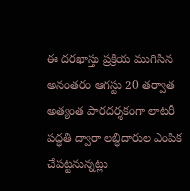ఈ దరఖాస్తు ప్రక్రియ ముగిసిన అనంతరం ఆగస్టు 20 తర్వాత అత్యంత పారదర్శకంగా లాటరీ పద్ధతి ద్వారా లబ్ధిదారుల ఎంపిక చేపట్టనున్నట్లు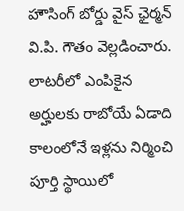హౌసింగ్ బోర్డు వైస్ ఛైర్మన్ వి.పి. గౌతం వెల్లడించారు. లాటరీలో ఎంపికైన అర్హులకు రాబోయే ఏడాది కాలంలోనే ఇళ్లను నిర్మించి పూర్తి స్థాయిలో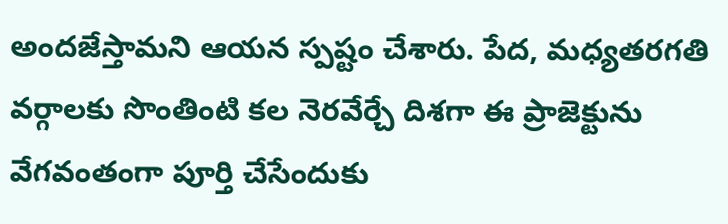అందజేస్తామని ఆయన స్పష్టం చేశారు. పేద, మధ్యతరగతి వర్గాలకు సొంతింటి కల నెరవేర్చే దిశగా ఈ ప్రాజెక్టును వేగవంతంగా పూర్తి చేసేందుకు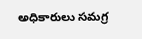అధికారులు సమగ్ర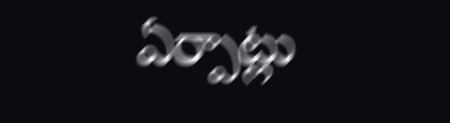ఏర్పాట్లు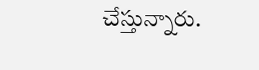చేస్తున్నారు.